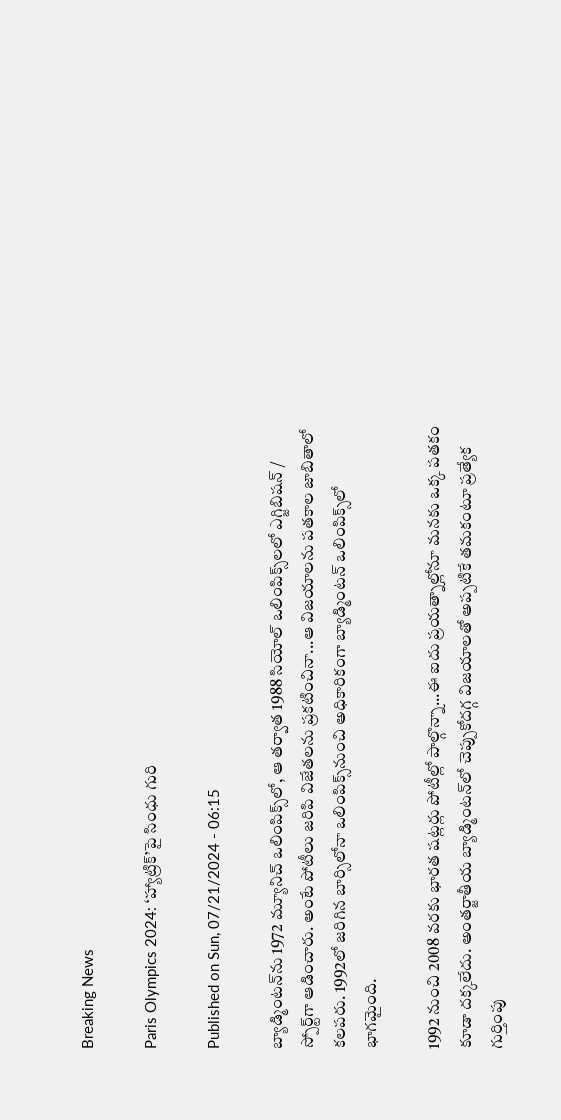Breaking News

Paris Olympics 2024: ‘హ్యాట్రిక్‌’పై సింధు గురి

Published on Sun, 07/21/2024 - 06:15

బ్యాడ్మింటన్‌ను 1972 మ్యూనిచ్‌ ఒలింపిక్స్‌లో, ఆ తర్వాత 1988 సియోల్‌ ఒలింపిక్స్‌లలో ఎగ్జిబిషన్‌ / స్పోర్ట్‌గా ఆడించారు. అంటే పోటీలు జరిపి విజేతలను ప్రకటించినా...ఆ విజయాలను పతకాల జాబితాలో కలపరు. 1992లో జరిగిన బార్సిలోనా ఒలింపిక్స్‌నుంచి అధికారికంగా బ్యాడ్మింటన్‌ ఒలింపిక్స్‌లో భాగమైంది.

1992 నుంచి 2008 వరకు భారత షట్లర్లు పోటీల్లో పాల్గొన్నా...ఈ ఐదు ప్రయత్నాల్లోనూ మనకు ఒక్క పతకం కూడా దక్కలేదు. అంతర్జాతీయ బ్యాడ్మింటన్‌లో చెప్పుకోదగ్గ విజయాలతో అప్పటికే తమకంటూ ప్రత్యేక గుర్తింపు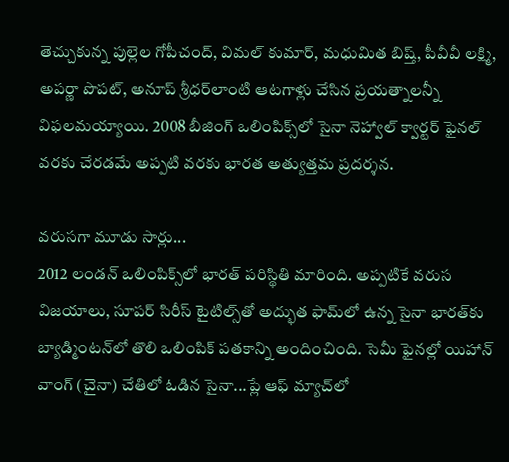తెచ్చుకున్న పుల్లెల గోపీచంద్, విమల్‌ కుమార్, మధుమిత బిష్త్, పీవీవీ లక్ష్మి, అపర్ణా పొపట్, అనూప్‌ శ్రీధర్‌లాంటి ఆటగాళ్లు చేసిన ప్రయత్నాలన్నీ విఫలమయ్యాయి. 2008 బీజింగ్‌ ఒలింపిక్స్‌లో సైనా నెహ్వాల్‌ క్వార్టర్‌ ఫైనల్‌ వరకు చేరడమే అప్పటి వరకు భారత అత్యుత్తమ ప్రదర్శన.

వరుసగా మూడు సార్లు...
2012 లండన్‌ ఒలింపిక్స్‌లో భారత్‌ పరిస్థితి మారింది. అప్పటికే వరుస విజయాలు, సూపర్‌ సిరీస్‌ టైటిల్స్‌తో అద్భుత ఫామ్‌లో ఉన్న సైనా భారత్‌కు బ్యాడ్మింటన్‌లో తొలి ఒలింపిక్‌ పతకాన్ని అందించింది. సెమీ ఫైనల్లో యిహాన్‌ వాంగ్‌ (చైనా) చేతిలో ఓడిన సైనా...ప్లే ఆఫ్‌ మ్యాచ్‌లో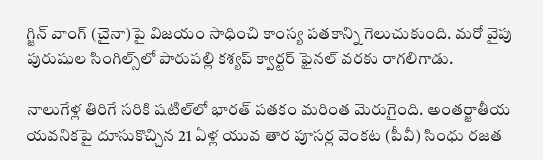గ్జిన్‌ వాంగ్‌ (చైనా)పై విజయం సాధించి కాంస్య పతకాన్ని గెలుచుకుంది. మరో వైపు పురుషుల సింగిల్స్‌లో పారుపల్లి కశ్యప్‌ క్వార్టర్‌ ఫైనల్‌ వరకు రాగలిగాడు.

నాలుగేళ్ల తిరిగే సరికి షటిల్‌లో భారత్‌ పతకం మరింత మెరుగైంది. అంతర్జాతీయ యవనికపై దూసుకొచ్చిన 21 ఏళ్ల యువ తార పూసర్ల వెంకట (పీవీ) సింధు రజత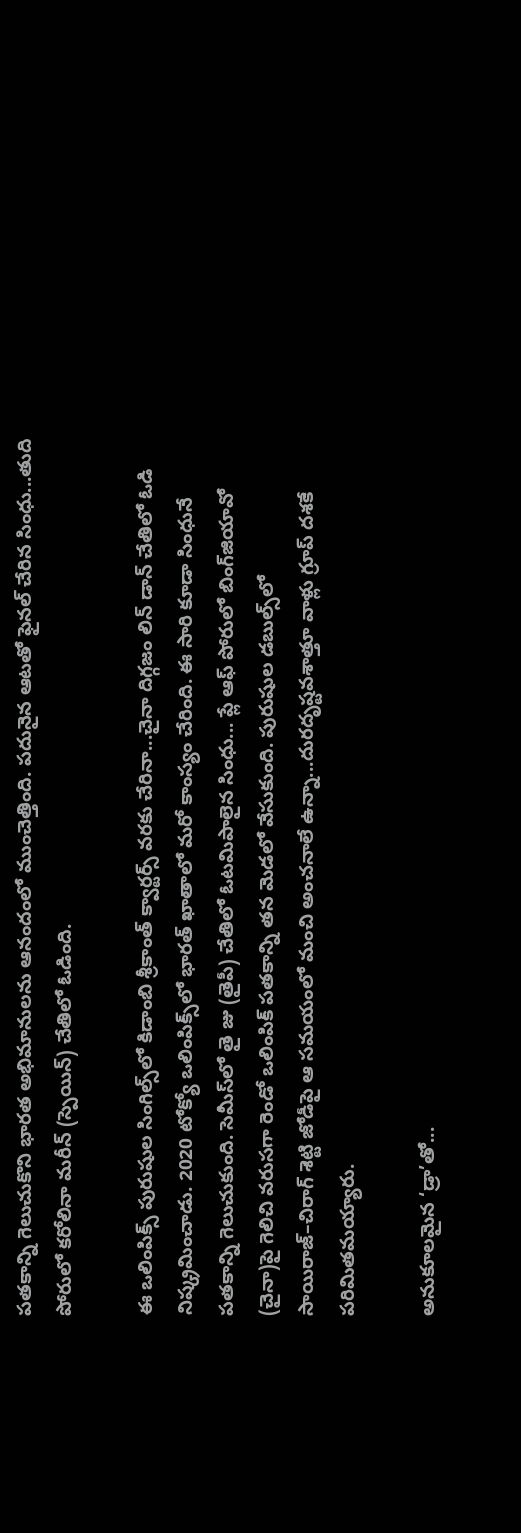పతకాన్ని గెలుచుకొని భారత అభిమానులను ఆనందంలో ముంచెత్తింది. పదునైన ఆటతో ఫైనల్‌ చేరిన సింధు...తుది పోరులో కరోలినా మరీన్‌ (స్పెయిన్‌) చేతిలో ఓడింది.

ఈ ఒలింపిక్స్‌ పురుషుల సింగిల్స్‌లో కిడాంబి శ్రీకాంత్‌ క్వార్టర్స్‌ వరకు చేరినా...చైనా దిగ్గజం లిన్‌ డాన్‌ చేతిలో ఓడి నిష్క్రమించాడు. 2020 టోక్యో ఒలింపిక్స్‌లో భారత్‌ ఖాతాలో మరో కాంస్యం చేరింది. ఈ సారి కూడా సింధునే పతకాన్ని గెలుచుకుంది. సెమీస్‌లో తై జు (తైపీ) చేతిలో ఓటమిపాలైన సింధు... ప్లే ఆఫ్‌ పోరులో బింగ్‌జియావో (చైనా)పై గెలిచి వరుసగా రెండో ఒలింపిక్‌ పతకాన్ని తన మెడలో వేసుకుంది. పురుషుల డబుల్స్‌లో సాయిరాజ్‌–చిరాగ్‌ శెట్టి జోడీపై ఆ సమయంలో మంచి అంచనాలే ఉన్నా...దురదృష్టవశాత్తూ వాళ్లు గ్రూప్‌ దశకే పరిమితమయ్యారు.

అనుకూలమైన ‘డ్రా’తో...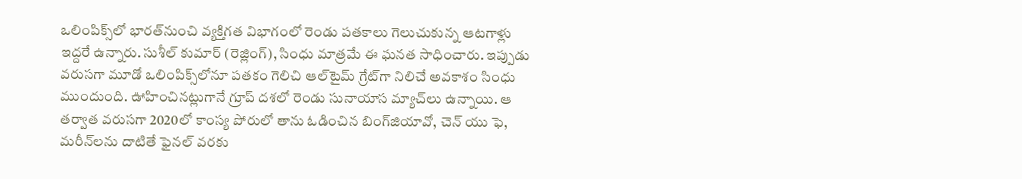ఒలింపిక్స్‌లో భారత్‌నుంచి వ్యక్తిగత విభాగంలో రెండు పతకాలు గెలుచుకున్న ఆటగాళ్లు ఇద్దరే ఉన్నారు. సుశీల్‌ కుమార్‌ (రెజ్లింగ్‌), సింధు మాత్రమే ఈ ఘనత సాధించారు. ఇప్పుడు వరుసగా మూడో ఒలింపిక్స్‌లోనూ పతకం గెలిచి ఆల్‌టైమ్‌ గ్రేట్‌గా నిలిచే అవకాశం సింధు ముందుంది. ఊహించినట్లుగానే గ్రూప్‌ దశలో రెండు సునాయాస మ్యాచ్‌లు ఉన్నాయి. ఆ తర్వాత వరుసగా 2020లో కాంస్య పోరులో తాను ఓడించిన బింగ్‌జియావో, చెన్‌ యు ఫె, మరీన్‌లను దాటితే ఫైనల్‌ వరకు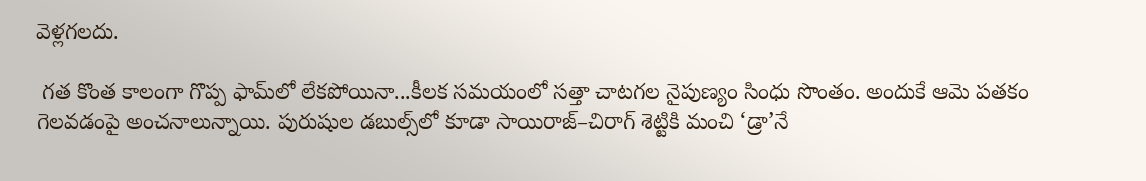వెళ్లగలదు.

 గత కొంత కాలంగా గొప్ప ఫామ్‌లో లేకపోయినా...కీలక సమయంలో సత్తా చాటగల నైపుణ్యం సింధు సొంతం. అందుకే ఆమె పతకం గెలవడంపై అంచనాలున్నాయి. పురుషుల డబుల్స్‌లో కూడా సాయిరాజ్‌–చిరాగ్‌ శెట్టికి మంచి ‘డ్రా’నే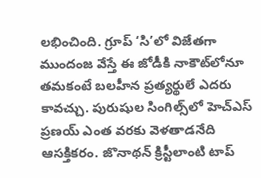లభించింది. గ్రూప్‌ ‘సి’లో విజేతగా ముందంజ వేస్తే ఈ జోడీకి నాకౌట్‌లోనూ తమకంటే బలహీన ప్రత్యర్థులే ఎదరు కావచ్చు. పురుషుల సింగిల్స్‌లో హెచ్‌ఎస్‌ ప్రణయ్‌ ఎంత వరకు వెళతాడనేది ఆసక్తికరం. జొనాథన్‌ క్రిస్టీలాంటి టాప్‌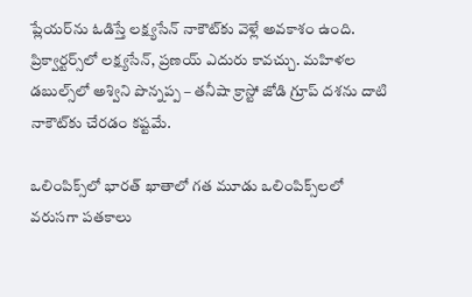ప్లేయర్‌ను ఓడిస్తే లక్ష్యసేన్‌ నాకౌట్‌కు వెళ్లే అవకాశం ఉంది. ప్రిక్వార్టర్స్‌లో లక్ష్యసేన్, ప్రణయ్‌ ఎదురు కావచ్చు. మహిళల డబుల్స్‌లో అశ్విని పొన్నప్ప – తనీషా క్రాస్టో జోడి గ్రూప్‌ దశను దాటి నాకౌట్‌కు చేరడం కష్టమే.

ఒలింపిక్స్‌లో భారత్‌ ఖాతాలో గత మూడు ఒలింపిక్స్‌లలో వరుసగా పతకాలు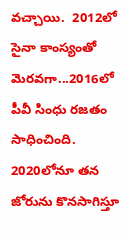వచ్చాయి.  2012లో సైనా కాంస్యంతో మెరవగా...2016లో పీవీ సింధు రజతం సాధించింది. 2020లోనూ తన జోరును కొనసాగిస్తూ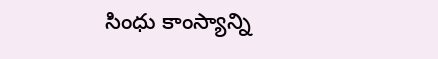సింధు కాంస్యాన్ని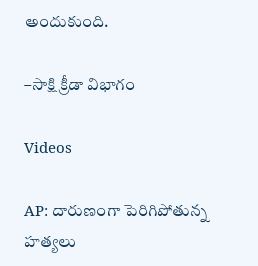అందుకుంది.

–సాక్షి క్రీడా విభాగం

Videos

AP: దారుణంగా పెరిగిపోతున్న హత్యలు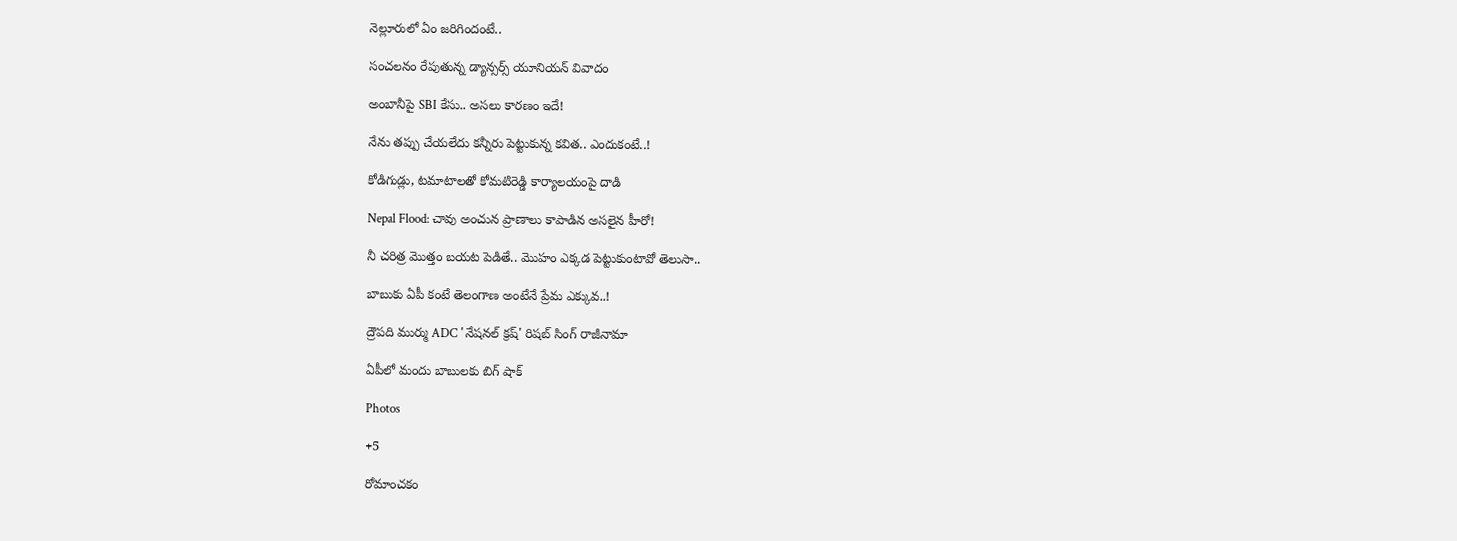నెల్లూరులో ఏం జరిగిందంటే..

సంచలనం రేపుతున్న డ్యాన్సర్స్ యూనియన్ వివాదం

అంబానీపై SBI కేసు.. అసలు కారణం ఇదే!

నేను తప్పు చేయలేదు కన్నీరు పెట్టుకున్న కవిత.. ఎందుకంటే..!

కోడిగుడ్లు, టమాటాలతో కోమటిరెడ్డి కార్యాలయంపై దాడి

Nepal Flood: చావు అంచున ప్రాణాలు కాపాడిన అసలైన హీరో!

నీ చరిత్ర మొత్తం బయట పెడితే.. మొహం ఎక్కడ పెట్టుకుంటావో తెలుసా..

బాబుకు ఏపీ కంటే తెలంగాణ అంటేనే ప్రేమ ఎక్కువ..!

ద్రౌపది ముర్ము ADC 'నేషనల్ క్రష్' రిషబ్ సింగ్ రాజీనామా

ఏపీలో మందు బాబులకు బిగ్ షాక్

Photos

+5

రోమాంచకం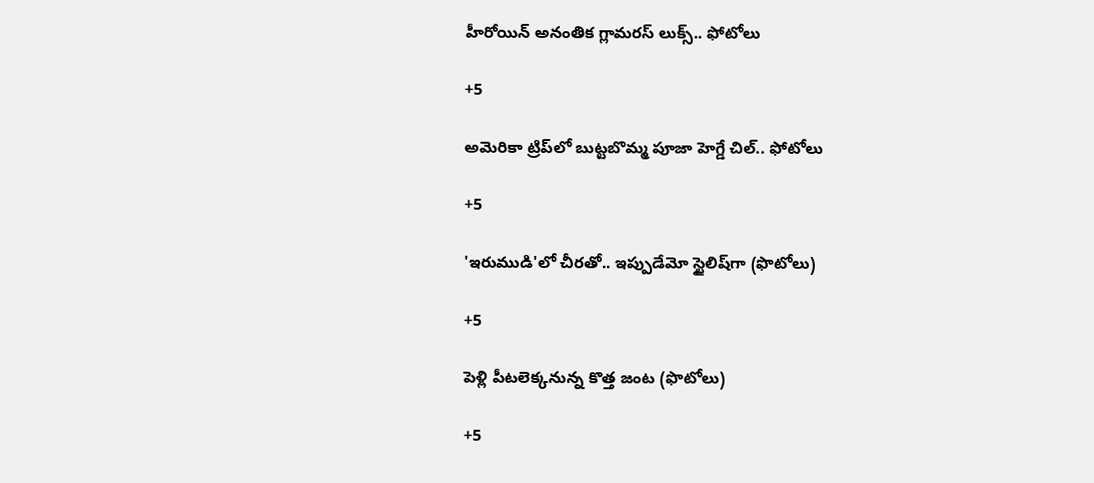హీరోయిన్ అనంతిక గ్లామరస్ లుక్స్.. ఫోటోలు

+5

అమెరికా ట్రిప్‌లో బుట్టబొమ్మ పూజా హెగ్డే చిల్.. ఫోటోలు

+5

'ఇరుముడి'లో చీరతో.. ఇప్పుడేమో స్టైలిష్‌గా (ఫొటోలు)

+5

పెళ్లి పీటలెక్కనున్న కొత్త జంట (ఫొటోలు)

+5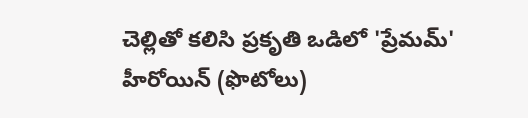చెల్లితో కలిసి ప్రకృతి ఒడిలో 'ప్రేమమ్' హీరోయిన్ (ఫొటోలు)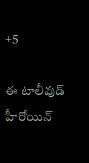+5

ఈ టాలీవుడ్ హీరోయిన్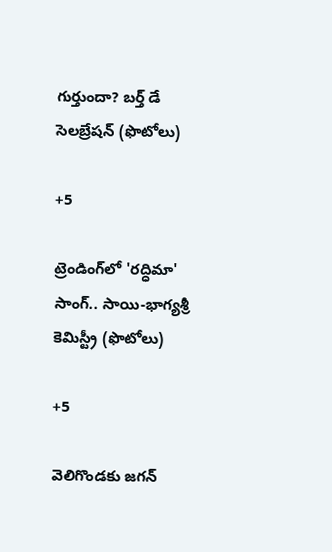గుర్తుందా? బర్త్ డే సెలబ్రేషన్ (ఫొటోలు)

+5

ట్రెండింగ్‌లో 'రద్ధిమా' సాంగ్.. సాయి-భాగ్యశ్రీ కెమిస్ట్రీ (ఫొటోలు)

+5

వెలిగొండకు జగన్‌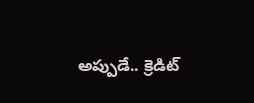అప్పుడే.. క్రెడిట్‌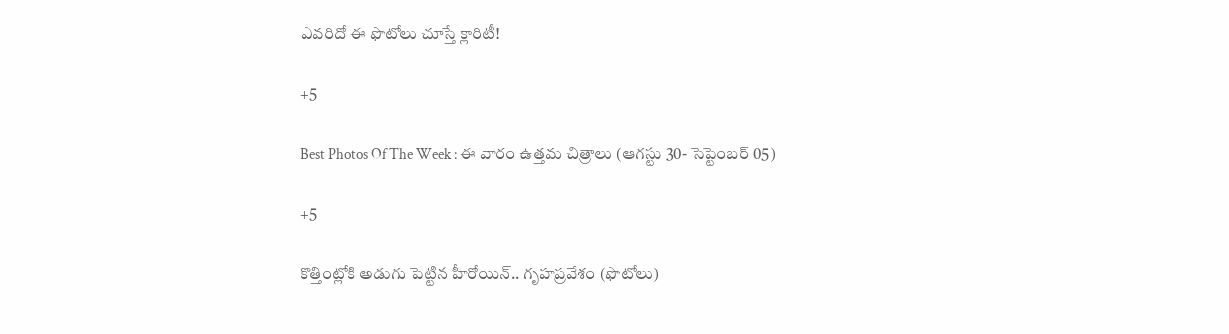ఎవరిదో ఈ ఫొటోలు చూస్తే క్లారిటీ!

+5

Best Photos Of The Week : ఈ వారం ఉత్తమ చిత్రాలు (ఆగస్టు 30- సెప్టెంబర్ 05)

+5

కొత్తింట్లోకి అడుగు పెట్టిన హీరోయిన్.. గృహప్రవేశం (ఫొటోలు)